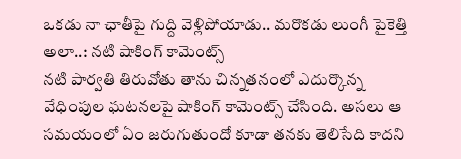ఒకడు నా ఛాతీపై గుద్ది వెళ్లిపోయాడు.. మరొకడు లుంగీ పైకెత్తి అలా..: నటి షాకింగ్ కామెంట్స్
నటి పార్వతి తిరువోతు తాను చిన్నతనంలో ఎదుర్కొన్న వేధింపుల ఘటనలపై షాకింగ్ కామెంట్స్ చేసింది. అసలు ఆ సమయంలో ఏం జరుగుతుందో కూడా తనకు తెలిసేది కాదని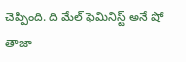చెప్పింది. ది మేల్ ఫెమినిస్ట్ అనే షో తాజా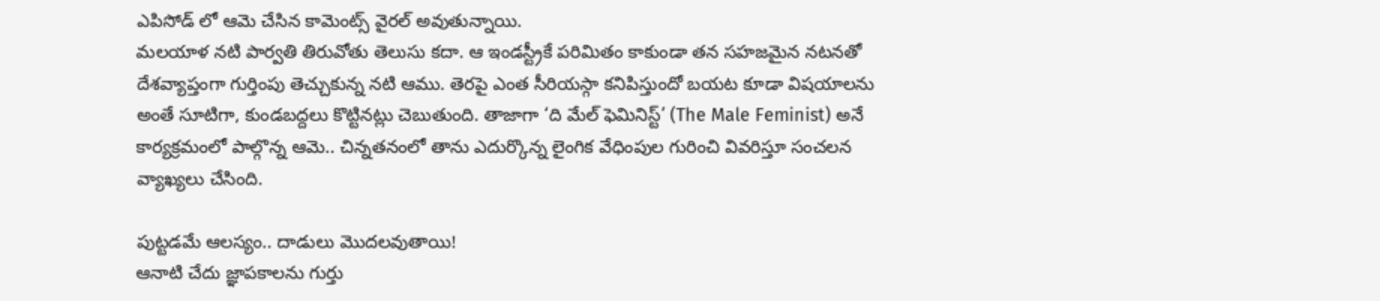ఎపిసోడ్ లో ఆమె చేసిన కామెంట్స్ వైరల్ అవుతున్నాయి.
మలయాళ నటి పార్వతి తిరువోతు తెలుసు కదా. ఆ ఇండస్ట్రీకే పరిమితం కాకుండా తన సహజమైన నటనతో దేశవ్యాప్తంగా గుర్తింపు తెచ్చుకున్న నటి ఆము. తెరపై ఎంత సీరియస్గా కనిపిస్తుందో బయట కూడా విషయాలను అంతే సూటిగా, కుండబద్దలు కొట్టినట్లు చెబుతుంది. తాజాగా ‘ది మేల్ ఫెమినిస్ట్’ (The Male Feminist) అనే కార్యక్రమంలో పాల్గొన్న ఆమె.. చిన్నతనంలో తాను ఎదుర్కొన్న లైంగిక వేధింపుల గురించి వివరిస్తూ సంచలన వ్యాఖ్యలు చేసింది.

పుట్టడమే ఆలస్యం.. దాడులు మొదలవుతాయి!
ఆనాటి చేదు జ్ఞాపకాలను గుర్తు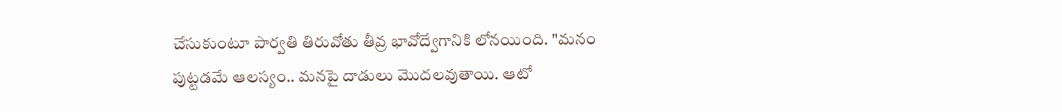చేసుకుంటూ పార్వతి తిరువోతు తీవ్ర భావోద్వేగానికి లోనయింది. "మనం పుట్టడమే ఆలస్యం.. మనపై దాడులు మొదలవుతాయి. ఆటో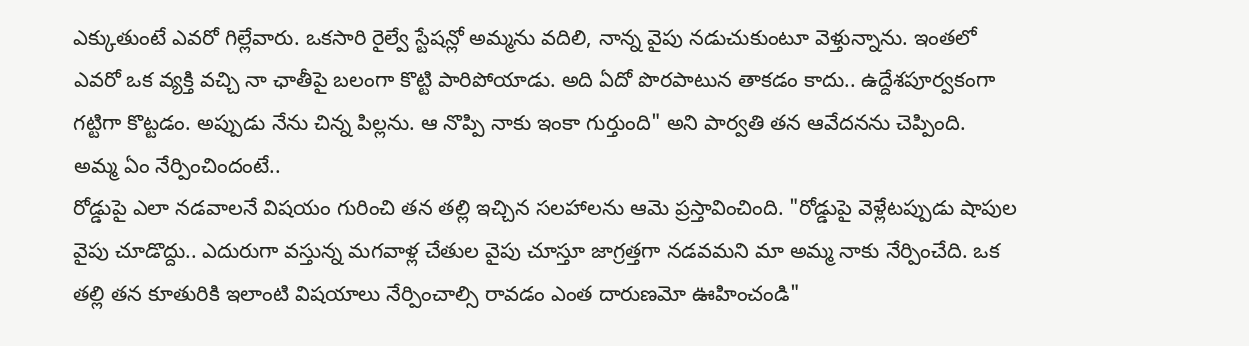ఎక్కుతుంటే ఎవరో గిల్లేవారు. ఒకసారి రైల్వే స్టేషన్లో అమ్మను వదిలి, నాన్న వైపు నడుచుకుంటూ వెళ్తున్నాను. ఇంతలో ఎవరో ఒక వ్యక్తి వచ్చి నా ఛాతీపై బలంగా కొట్టి పారిపోయాడు. అది ఏదో పొరపాటున తాకడం కాదు.. ఉద్దేశపూర్వకంగా గట్టిగా కొట్టడం. అప్పుడు నేను చిన్న పిల్లను. ఆ నొప్పి నాకు ఇంకా గుర్తుంది" అని పార్వతి తన ఆవేదనను చెప్పింది.
అమ్మ ఏం నేర్పించిందంటే..
రోడ్డుపై ఎలా నడవాలనే విషయం గురించి తన తల్లి ఇచ్చిన సలహాలను ఆమె ప్రస్తావించింది. "రోడ్డుపై వెళ్లేటప్పుడు షాపుల వైపు చూడొద్దు.. ఎదురుగా వస్తున్న మగవాళ్ల చేతుల వైపు చూస్తూ జాగ్రత్తగా నడవమని మా అమ్మ నాకు నేర్పించేది. ఒక తల్లి తన కూతురికి ఇలాంటి విషయాలు నేర్పించాల్సి రావడం ఎంత దారుణమో ఊహించండి"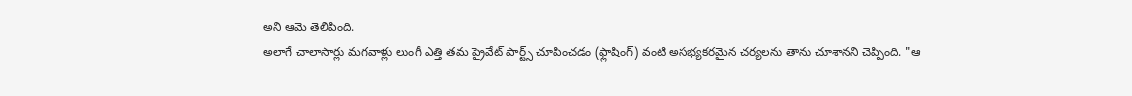అని ఆమె తెలిపింది.
అలాగే చాలాసార్లు మగవాళ్లు లుంగీ ఎత్తి తమ ప్రైవేట్ పార్ట్స్ చూపించడం (ఫ్లాషింగ్) వంటి అసభ్యకరమైన చర్యలను తాను చూశానని చెప్పింది. "ఆ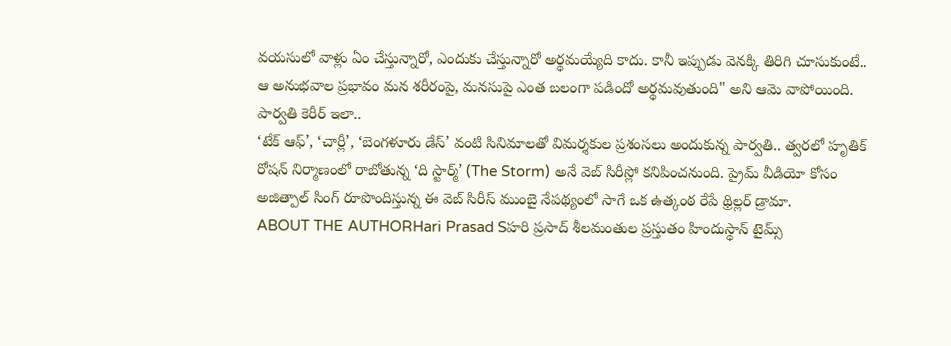వయసులో వాళ్లు ఏం చేస్తున్నారో, ఎందుకు చేస్తున్నారో అర్థమయ్యేది కాదు. కానీ ఇప్పుడు వెనక్కి తిరిగి చూసుకుంటే.. ఆ అనుభవాల ప్రభావం మన శరీరంపై, మనసుపై ఎంత బలంగా పడిందో అర్థమవుతుంది" అని ఆమె వాపోయింది.
పార్వతి కెరీర్ ఇలా..
‘టేక్ ఆఫ్’, ‘చార్లీ’, ‘బెంగళూరు డేస్’ వంటి సినిమాలతో విమర్శకుల ప్రశంసలు అందుకున్న పార్వతి.. త్వరలో హృతిక్ రోషన్ నిర్మాణంలో రాబోతున్న ‘ది స్టార్మ్’ (The Storm) అనే వెబ్ సిరీస్లో కనిపించనుంది. ప్రైమ్ వీడియో కోసం అజిత్పాల్ సింగ్ రూపొందిస్తున్న ఈ వెబ్ సిరీస్ ముంబై నేపథ్యంలో సాగే ఒక ఉత్కంఠ రేపే థ్రిల్లర్ డ్రామా.
ABOUT THE AUTHORHari Prasad Sహరి ప్రసాద్ శీలమంతుల ప్రస్తుతం హిందుస్థాన్ టైమ్స్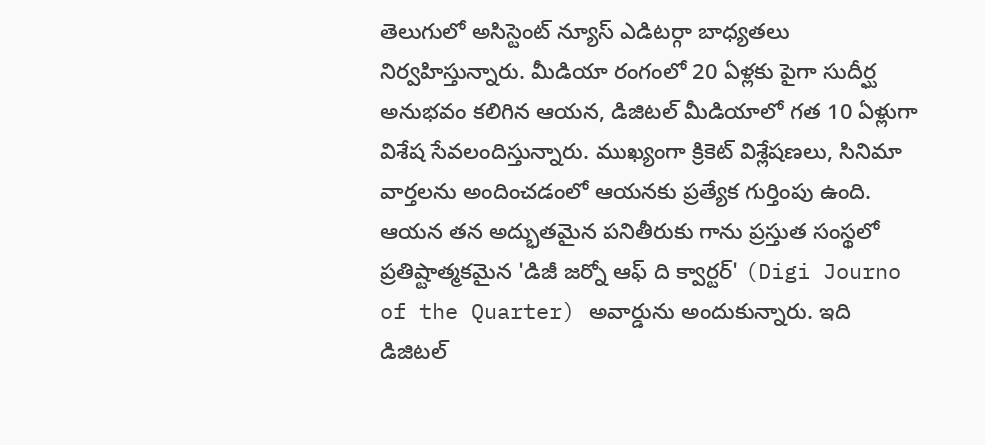తెలుగులో అసిస్టెంట్ న్యూస్ ఎడిటర్గా బాధ్యతలు నిర్వహిస్తున్నారు. మీడియా రంగంలో 20 ఏళ్లకు పైగా సుదీర్ఘ అనుభవం కలిగిన ఆయన, డిజిటల్ మీడియాలో గత 10 ఏళ్లుగా విశేష సేవలందిస్తున్నారు. ముఖ్యంగా క్రికెట్ విశ్లేషణలు, సినిమా వార్తలను అందించడంలో ఆయనకు ప్రత్యేక గుర్తింపు ఉంది. ఆయన తన అద్భుతమైన పనితీరుకు గాను ప్రస్తుత సంస్థలో ప్రతిష్టాత్మకమైన 'డిజీ జర్నో ఆఫ్ ది క్వార్టర్' (Digi Journo of the Quarter) అవార్డును అందుకున్నారు. ఇది డిజిటల్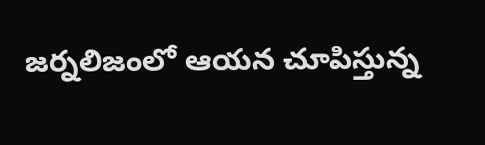జర్నలిజంలో ఆయన చూపిస్తున్న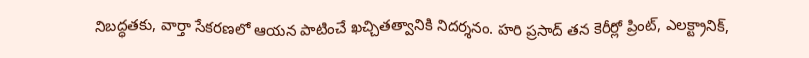నిబద్ధతకు, వార్తా సేకరణలో ఆయన పాటించే ఖచ్చితత్వానికి నిదర్శనం. హరి ప్రసాద్ తన కెరీర్లో ప్రింట్, ఎలక్ట్రానిక్,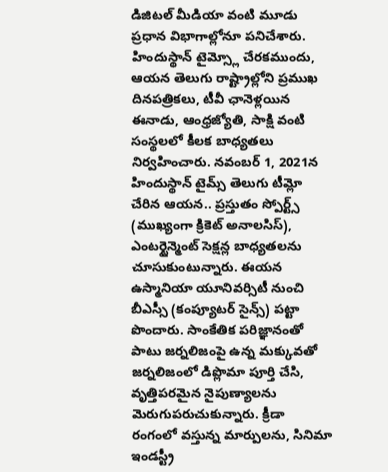డిజిటల్ మీడియా వంటి మూడు ప్రధాన విభాగాల్లోనూ పనిచేశారు. హిందుస్థాన్ టైమ్స్లో చేరకముందు, ఆయన తెలుగు రాష్ట్రాల్లోని ప్రముఖ దినపత్రికలు, టీవీ ఛానెళ్లయిన ఈనాడు, ఆంధ్రజ్యోతి, సాక్షి వంటి సంస్థలలో కీలక బాధ్యతలు నిర్వహించారు. నవంబర్ 1, 2021న హిందుస్థాన్ టైమ్స్ తెలుగు టీమ్లో చేరిన ఆయన.. ప్రస్తుతం స్పోర్ట్స్ (ముఖ్యంగా క్రికెట్ అనాలసిస్), ఎంటర్టైన్మెంట్ సెక్షన్ల బాధ్యతలను చూసుకుంటున్నారు. ఈయన ఉస్మానియా యూనివర్సిటీ నుంచి బీఎస్సీ (కంప్యూటర్ సైన్స్) పట్టా పొందారు. సాంకేతిక పరిజ్ఞానంతో పాటు జర్నలిజంపై ఉన్న మక్కువతో జర్నలిజంలో డిప్లొమా పూర్తి చేసి, వృత్తిపరమైన నైపుణ్యాలను మెరుగుపరుచుకున్నారు. క్రీడా రంగంలో వస్తున్న మార్పులను, సినిమా ఇండస్ట్రీ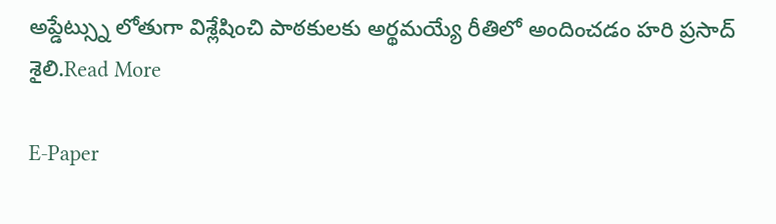అప్డేట్స్ను లోతుగా విశ్లేషించి పాఠకులకు అర్థమయ్యే రీతిలో అందించడం హరి ప్రసాద్ శైలి.Read More

E-Paper